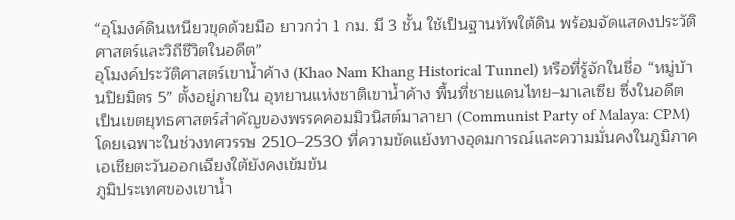“อุโมงค์ดินเหนียวขุดด้วยมือ ยาวกว่า 1 กม. มี 3 ชั้น ใช้เป็นฐานทัพใต้ดิน พร้อมจัดแสดงประวัติศาสตร์และวิถีชีวิตในอดีต”
อุโมงค์ประวัติศาสตร์เขาน้ำค้าง (Khao Nam Khang Historical Tunnel) หรือที่รู้จักในชื่อ “หมู่บ้านปิยมิตร 5” ตั้งอยู่ภายใน อุทยานแห่งชาติเขาน้ำค้าง พื้นที่ชายแดนไทย–มาเลเซีย ซึ่งในอดีตเป็นเขตยุทธศาสตร์สำคัญของพรรคคอมมิวนิสต์มาลายา (Communist Party of Malaya: CPM) โดยเฉพาะในช่วงทศวรรษ 2510–2530 ที่ความขัดแย้งทางอุดมการณ์และความมั่นคงในภูมิภาคเอเชียตะวันออกเฉียงใต้ยังคงเข้มข้น
ภูมิประเทศของเขาน้ำ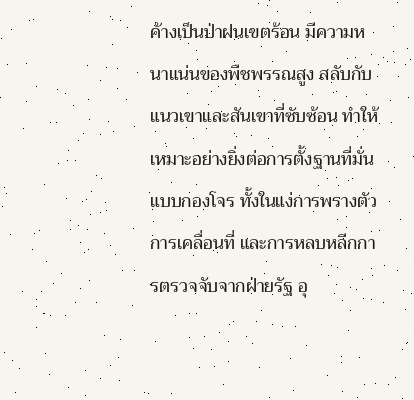ค้างเป็นป่าฝนเขตร้อน มีความหนาแน่นของพืชพรรณสูง สลับกับแนวเขาและสันเขาที่ซับซ้อน ทำให้เหมาะอย่างยิ่งต่อการตั้งฐานที่มั่นแบบกองโจร ทั้งในแง่การพรางตัว การเคลื่อนที่ และการหลบหลีกการตรวจจับจากฝ่ายรัฐ อุ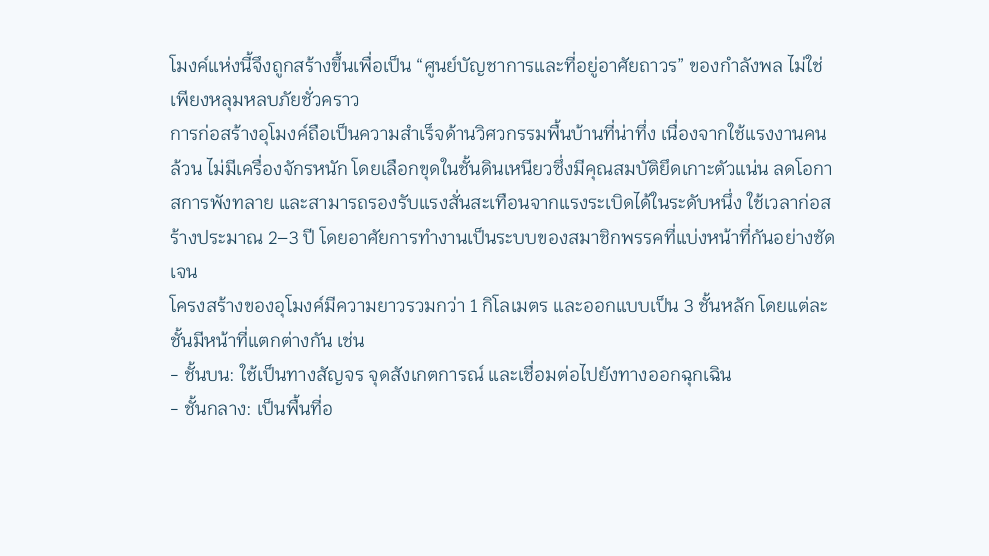โมงค์แห่งนี้จึงถูกสร้างขึ้นเพื่อเป็น “ศูนย์บัญชาการและที่อยู่อาศัยถาวร” ของกำลังพล ไม่ใช่เพียงหลุมหลบภัยชั่วคราว
การก่อสร้างอุโมงค์ถือเป็นความสำเร็จด้านวิศวกรรมพื้นบ้านที่น่าทึ่ง เนื่องจากใช้แรงงานคนล้วน ไม่มีเครื่องจักรหนัก โดยเลือกขุดในชั้นดินเหนียวซึ่งมีคุณสมบัติยึดเกาะตัวแน่น ลดโอกาสการพังทลาย และสามารถรองรับแรงสั่นสะเทือนจากแรงระเบิดได้ในระดับหนึ่ง ใช้เวลาก่อสร้างประมาณ 2–3 ปี โดยอาศัยการทำงานเป็นระบบของสมาชิกพรรคที่แบ่งหน้าที่กันอย่างชัดเจน
โครงสร้างของอุโมงค์มีความยาวรวมกว่า 1 กิโลเมตร และออกแบบเป็น 3 ชั้นหลัก โดยแต่ละชั้นมีหน้าที่แตกต่างกัน เช่น
- ชั้นบน: ใช้เป็นทางสัญจร จุดสังเกตการณ์ และเชื่อมต่อไปยังทางออกฉุกเฉิน
- ชั้นกลาง: เป็นพื้นที่อ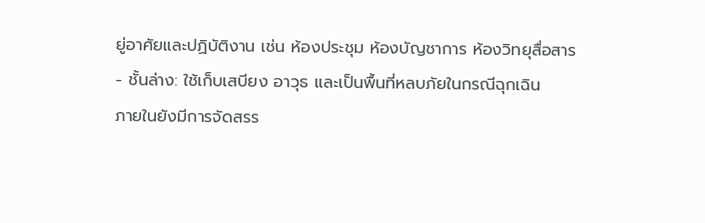ยู่อาศัยและปฏิบัติงาน เช่น ห้องประชุม ห้องบัญชาการ ห้องวิทยุสื่อสาร
- ชั้นล่าง: ใช้เก็บเสบียง อาวุธ และเป็นพื้นที่หลบภัยในกรณีฉุกเฉิน
ภายในยังมีการจัดสรร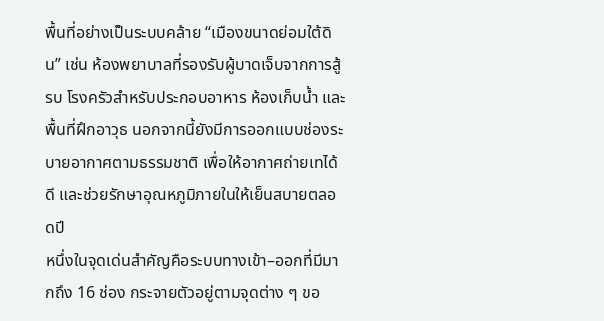พื้นที่อย่างเป็นระบบคล้าย “เมืองขนาดย่อมใต้ดิน” เช่น ห้องพยาบาลที่รองรับผู้บาดเจ็บจากการสู้รบ โรงครัวสำหรับประกอบอาหาร ห้องเก็บน้ำ และพื้นที่ฝึกอาวุธ นอกจากนี้ยังมีการออกแบบช่องระบายอากาศตามธรรมชาติ เพื่อให้อากาศถ่ายเทได้ดี และช่วยรักษาอุณหภูมิภายในให้เย็นสบายตลอดปี
หนึ่งในจุดเด่นสำคัญคือระบบทางเข้า–ออกที่มีมากถึง 16 ช่อง กระจายตัวอยู่ตามจุดต่าง ๆ ขอ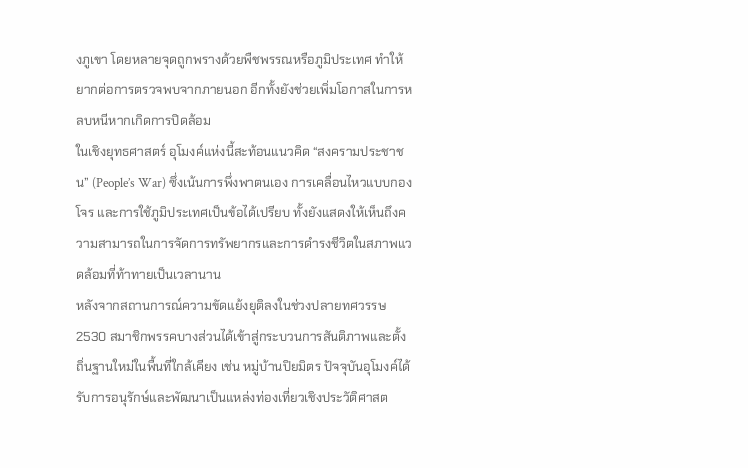งภูเขา โดยหลายจุดถูกพรางด้วยพืชพรรณหรือภูมิประเทศ ทำให้ยากต่อการตรวจพบจากภายนอก อีกทั้งยังช่วยเพิ่มโอกาสในการหลบหนีหากเกิดการปิดล้อม
ในเชิงยุทธศาสตร์ อุโมงค์แห่งนี้สะท้อนแนวคิด “สงครามประชาชน” (People’s War) ซึ่งเน้นการพึ่งพาตนเอง การเคลื่อนไหวแบบกองโจร และการใช้ภูมิประเทศเป็นข้อได้เปรียบ ทั้งยังแสดงให้เห็นถึงความสามารถในการจัดการทรัพยากรและการดำรงชีวิตในสภาพแวดล้อมที่ท้าทายเป็นเวลานาน
หลังจากสถานการณ์ความขัดแย้งยุติลงในช่วงปลายทศวรรษ 2530 สมาชิกพรรคบางส่วนได้เข้าสู่กระบวนการสันติภาพและตั้งถิ่นฐานใหม่ในพื้นที่ใกล้เคียง เช่น หมู่บ้านปิยมิตร ปัจจุบันอุโมงค์ได้รับการอนุรักษ์และพัฒนาเป็นแหล่งท่องเที่ยวเชิงประวัติศาสต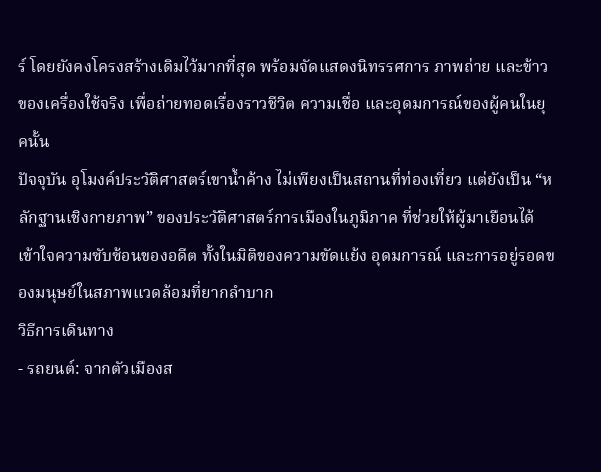ร์ โดยยังคงโครงสร้างเดิมไว้มากที่สุด พร้อมจัดแสดงนิทรรศการ ภาพถ่าย และข้าวของเครื่องใช้จริง เพื่อถ่ายทอดเรื่องราวชีวิต ความเชื่อ และอุดมการณ์ของผู้คนในยุคนั้น
ปัจจุบัน อุโมงค์ประวัติศาสตร์เขาน้ำค้าง ไม่เพียงเป็นสถานที่ท่องเที่ยว แต่ยังเป็น “หลักฐานเชิงกายภาพ” ของประวัติศาสตร์การเมืองในภูมิภาค ที่ช่วยให้ผู้มาเยือนได้เข้าใจความซับซ้อนของอดีต ทั้งในมิติของความขัดแย้ง อุดมการณ์ และการอยู่รอดของมนุษย์ในสภาพแวดล้อมที่ยากลำบาก
วิธีการเดินทาง
- รถยนต์: จากตัวเมืองส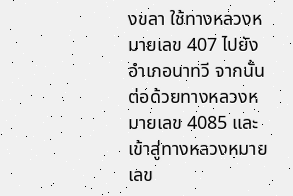งขลา ใช้ทางหลวงหมายเลข 407 ไปยังอำเภอนาทวี จากนั้นต่อด้วยทางหลวงหมายเลข 4085 และเข้าสู่ทางหลวงหมายเลข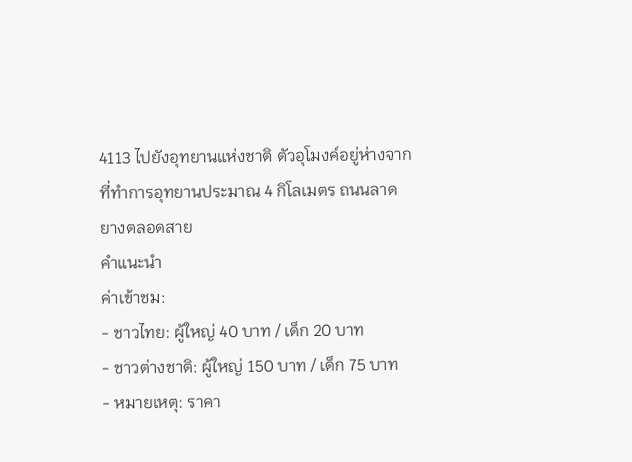4113 ไปยังอุทยานแห่งชาติ ตัวอุโมงค์อยู่ห่างจากที่ทำการอุทยานประมาณ 4 กิโลเมตร ถนนลาดยางตลอดสาย
คำแนะนำ
ค่าเข้าชม:
- ชาวไทย: ผู้ใหญ่ 40 บาท / เด็ก 20 บาท
- ชาวต่างชาติ: ผู้ใหญ่ 150 บาท / เด็ก 75 บาท
- หมายเหตุ: ราคา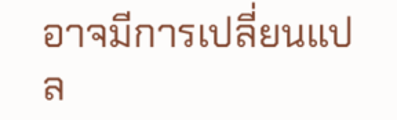อาจมีการเปลี่ยนแปล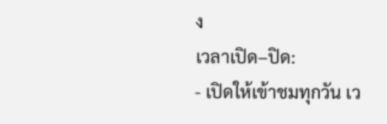ง
เวลาเปิด–ปิด:
- เปิดให้เข้าชมทุกวัน เว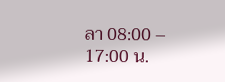ลา 08:00 – 17:00 น.